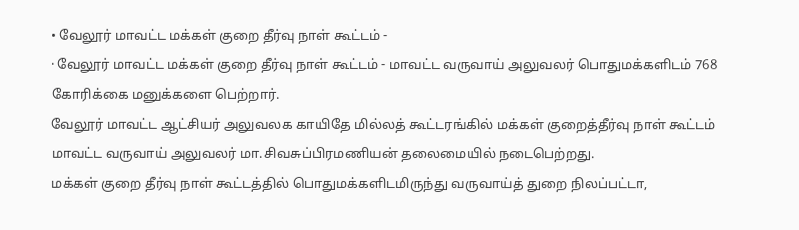• வேலூர் மாவட்ட மக்கள் குறை தீர்வு நாள் கூட்டம் -
· வேலூர் மாவட்ட மக்கள் குறை தீர்வு நாள் கூட்டம் - மாவட்ட வருவாய் அலுவலர் பொதுமக்களிடம் 768 கோரிக்கை மனுக்களை பெற்றார்.
வேலூர் மாவட்ட ஆட்சியர் அலுவலக காயிதே மில்லத் கூட்டரங்கில் மக்கள் குறைத்தீர்வு நாள் கூட்டம் மாவட்ட வருவாய் அலுவலர் மா.சிவசுப்பிரமணியன் தலைமையில் நடைபெற்றது.
மக்கள் குறை தீர்வு நாள் கூட்டத்தில் பொதுமக்களிடமிருந்து வருவாய்த் துறை நிலப்பட்டா,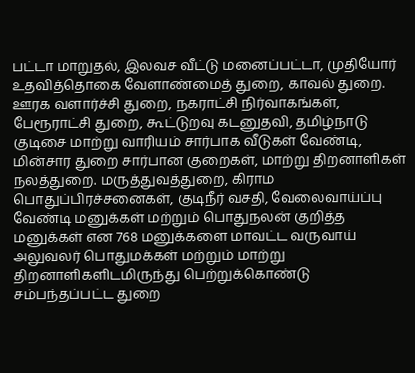பட்டா மாறுதல், இலவச வீட்டு மனைப்பட்டா, முதியோர் உதவித்தொகை வேளாண்மைத் துறை, காவல் துறை. ஊரக வளார்ச்சி துறை, நகராட்சி நிர்வாகங்கள், பேரூராட்சி துறை, கூட்டுறவு கடனுதவி, தமிழ்நாடு குடிசை மாற்று வாரியம் சார்பாக வீடுகள் வேண்டி, மின்சார துறை சார்பான குறைகள், மாற்று திறனாளிகள் நலத்துறை. மருத்துவத்துறை, கிராம பொதுப்பிரச்சனைகள், குடிநீர் வசதி, வேலைவாய்ப்பு வேண்டி மனுக்கள் மற்றும் பொதுநலன் குறித்த மனுக்கள் என 768 மனுக்களை மாவட்ட வருவாய் அலுவலர் பொதுமக்கள் மற்றும் மாற்று திறனாளிகளிடமிருந்து பெற்றுக்கொண்டு சம்பந்தப்பட்ட துறை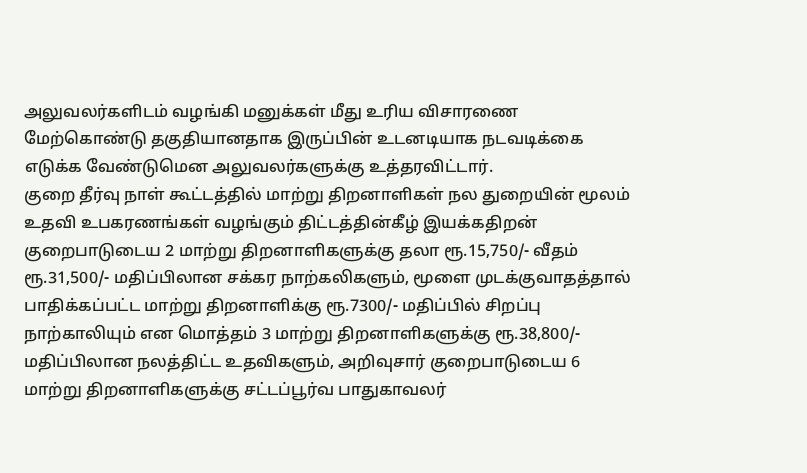அலுவலர்களிடம் வழங்கி மனுக்கள் மீது உரிய விசாரணை மேற்கொண்டு தகுதியானதாக இருப்பின் உடனடியாக நடவடிக்கை எடுக்க வேண்டுமென அலுவலர்களுக்கு உத்தரவிட்டார்.
குறை தீர்வு நாள் கூட்டத்தில் மாற்று திறனாளிகள் நல துறையின் மூலம் உதவி உபகரணங்கள் வழங்கும் திட்டத்தின்கீழ் இயக்கதிறன் குறைபாடுடைய 2 மாற்று திறனாளிகளுக்கு தலா ரூ.15,750/- வீதம் ரூ.31,500/- மதிப்பிலான சக்கர நாற்கலிகளும், மூளை முடக்குவாதத்தால் பாதிக்கப்பட்ட மாற்று திறனாளிக்கு ரூ.7300/- மதிப்பில் சிறப்பு நாற்காலியும் என மொத்தம் 3 மாற்று திறனாளிகளுக்கு ரூ.38,800/- மதிப்பிலான நலத்திட்ட உதவிகளும், அறிவுசார் குறைபாடுடைய 6 மாற்று திறனாளிகளுக்கு சட்டப்பூர்வ பாதுகாவலர்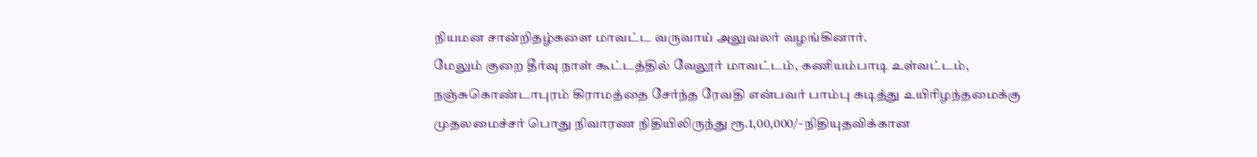நியமன சான்றிதழ்களை மாவட்ட வருவாய் அலுவலர் வழங்கினார்.
மேலும் குறை தீர்வு நாள் கூட்டத்தில் வேலூர் மாவட்டம், கணியம்பாடி உள்வட்டம், நஞ்சுகொண்டாபுரம் கிராமத்தை சேர்ந்த ரேவதி என்பவர் பாம்பு கடித்து உயிரிழந்தமைக்கு முதலமைச்சர் பொது நிவாரண நிதியிலிருந்து ரூ.1,00,000/- நிதியுதவிக்கான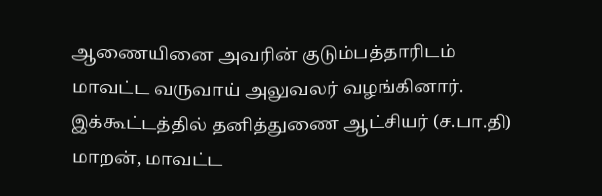ஆணையினை அவரின் குடும்பத்தாரிடம் மாவட்ட வருவாய் அலுவலர் வழங்கினார்.
இக்கூட்டத்தில் தனித்துணை ஆட்சியர் (ச.பா.தி) மாறன், மாவட்ட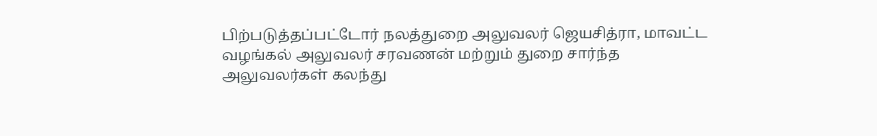பிற்படுத்தப்பட்டோர் நலத்துறை அலுவலர் ஜெயசித்ரா, மாவட்ட வழங்கல் அலுவலர் சரவணன் மற்றும் துறை சார்ந்த அலுவலர்கள் கலந்து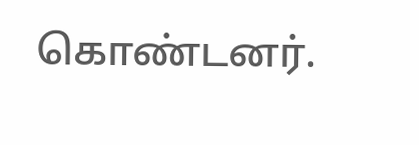கொண்டனர்.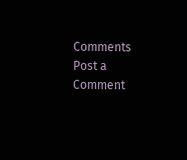Comments
Post a Comment